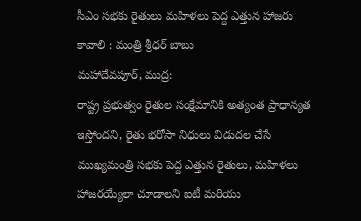సీఎం సభకు రైతులు మహిళలు పెద్ద ఎత్తున హాజరు కావాలి : మంత్రి శ్రీధర్ బాబు
మహాదేవపూర్, ముద్ర:
రాష్ట్ర ప్రభుత్వం రైతుల సంక్షేమానికి అత్యంత ప్రాధాన్యత ఇస్తోందని, రైతు భరోసా నిధులు విడుదల చేసే ముఖ్యమంత్రి సభకు పెద్ద ఎత్తున రైతులు, మహిళలు హాజరయ్యేలా చూడాలని ఐటీ మరియు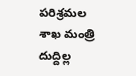పరిశ్రమల శాఖ మంత్రి దుద్దిల్ల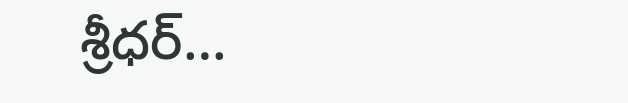శ్రీధర్…